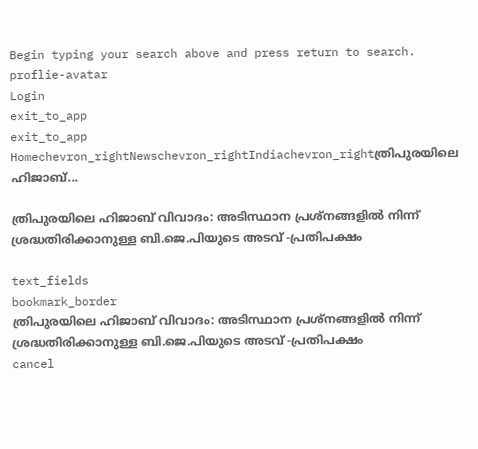Begin typing your search above and press return to search.
proflie-avatar
Login
exit_to_app
exit_to_app
Homechevron_rightNewschevron_rightIndiachevron_rightത്രിപുരയിലെ ഹിജാബ്...

ത്രിപുരയിലെ ഹിജാബ് വിവാദം: അടിസ്ഥാന പ്രശ്നങ്ങളിൽ നിന്ന് ശ്രദ്ധതിരിക്കാനുള്ള ബി.ജെ.പിയുടെ അടവ് -പ്രതിപക്ഷം

text_fields
bookmark_border
ത്രിപുരയിലെ ഹിജാബ് വിവാദം: അടിസ്ഥാന പ്രശ്നങ്ങളിൽ നിന്ന് ശ്രദ്ധതിരിക്കാനുള്ള ബി.ജെ.പിയുടെ അടവ് -പ്രതിപക്ഷം
cancel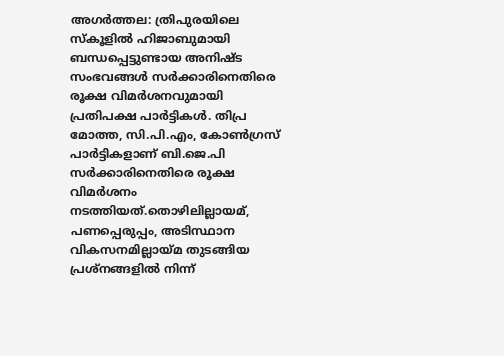അഗർത്തല: ത്രിപുരയിലെ സ്കൂളിൽ ഹിജാബുമായി ബന്ധപ്പെട്ടുണ്ടായ അനിഷ്ട സംഭവങ്ങൾ സർക്കാരിനെതിരെ രൂക്ഷ വിമർശനവുമായി പ്രതിപക്ഷ പാർട്ടികൾ. തിപ്ര മോത്ത, സി.പി.എം, കോൺഗ്രസ് പാർട്ടികളാണ് ബി.ജെ.പി സർക്കാരിനെതിരെ രൂക്ഷ വിമർശനം നടത്തിയത്.തൊഴിലില്ലായമ്, പണപ്പെരുപ്പം, അടിസ്ഥാന വികസനമില്ലായ്മ തുടങ്ങിയ പ്രശ്നങ്ങളിൽ നിന്ന്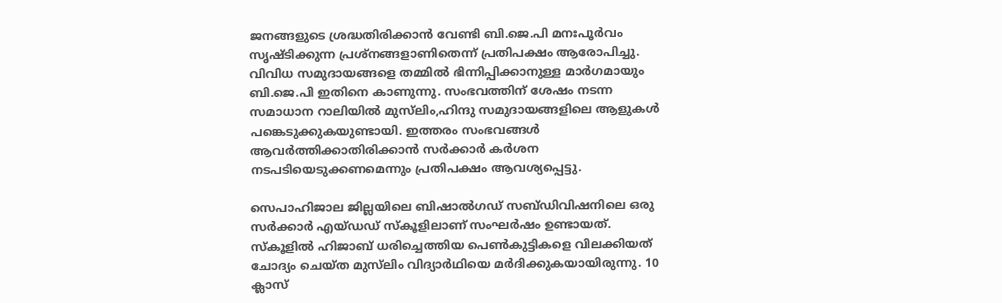ജനങ്ങളുടെ ശ്രദ്ധതിരിക്കാൻ വേണ്ടി ബി.ജെ.പി മനഃപൂർവം സൃഷ്ടിക്കുന്ന പ്രശ്നങ്ങളാണിതെന്ന് പ്രതിപക്ഷം ആരോപിച്ചു. വിവിധ സമുദായങ്ങളെ തമ്മിൽ ഭിന്നിപ്പിക്കാനുള്ള മാർഗമായും ബി.ജെ.പി ഇതിനെ കാണുന്നു. സംഭവത്തിന് ശേഷം നടന്ന സമാധാന റാലിയിൽ മുസ്‍ലിം,ഹിന്ദു സമുദായങ്ങളിലെ ആളുകൾ പങ്കെടുക്കുകയുണ്ടായി. ഇത്തരം സംഭവങ്ങൾ ആവർത്തിക്കാതിരിക്കാൻ സർക്കാർ കർശന നടപടിയെടുക്കണമെന്നും പ്രതിപക്ഷം ആവശ്യപ്പെട്ടു.

സെപാഹിജാല ജില്ലയിലെ ബിഷാൽഗഡ് സബ്ഡിവിഷനിലെ ഒരു സർക്കാർ എയ്ഡഡ് സ്കൂളിലാണ് സംഘർഷം ഉണ്ടായത്. സ്കൂളിൽ ഹിജാബ് ധരിച്ചെത്തിയ പെൺകുട്ടികളെ വിലക്കിയത് ചോദ്യം ചെയ്ത മുസ്‍ലിം വിദ്യാർഥിയെ മർദിക്കുകയായിരുന്നു. 10 ക്ലാസ്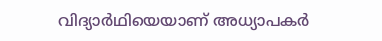വിദ്യാർഥിയെയാണ് അധ്യാപകർ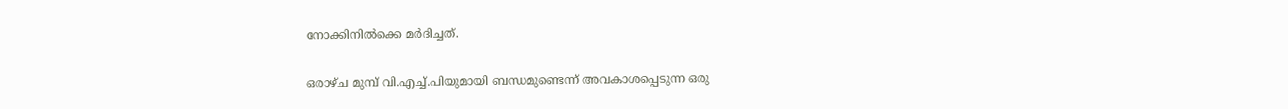നോക്കിനിൽക്കെ മർദിച്ചത്.

ഒരാഴ്ച മുമ്പ് വി.എച്ച്.പിയുമായി ബന്ധമുണ്ടെന്ന് അവകാശപ്പെടുന്ന ഒരു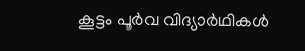കൂട്ടം പൂർവ വിദ്യാർഥികൾ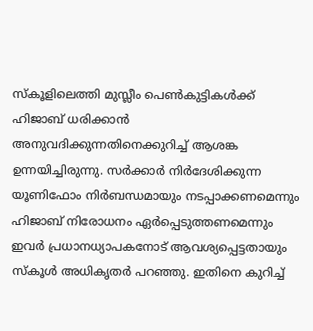സ്കൂളിലെത്തി മുസ്ലീം പെൺകുട്ടികൾക്ക് ഹിജാബ് ധരിക്കാൻ അനുവദിക്കുന്നതിനെക്കുറിച്ച് ആശങ്ക ഉന്നയിച്ചിരുന്നു. സർക്കാർ നിർദേശിക്കുന്ന യൂണിഫോം നിർബന്ധമായും നടപ്പാക്കണമെന്നും ഹിജാബ് നിരോധനം ഏർപ്പെടുത്തണമെന്നും ഇവർ പ്രധാനധ്യാപകനോട് ആവശ്യപ്പെട്ടതായും സ്കൂൾ അധികൃതർ പറഞ്ഞു. ഇതിനെ കുറിച്ച്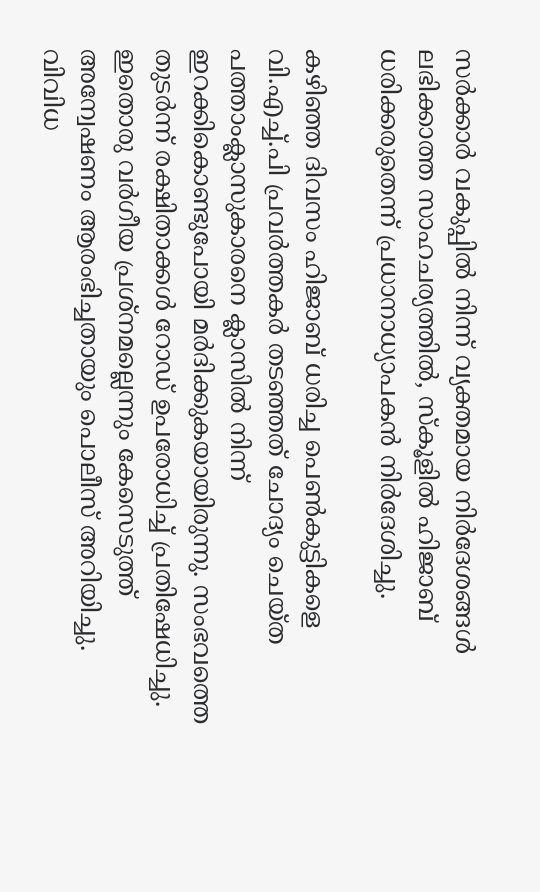സർക്കാർ വകുപ്പിൽ നിന്ന് വ്യക്തമായ നിർദേശങ്ങൾ ലഭിക്കാത്ത സാഹചര്യത്തിൽ, സ്‌കൂളിൽ ഹിജാബ് ധരിക്കരുതെന്ന് പ്രധാനാധ്യാപകൻ നിർദേശിച്ചു.

കഴിഞ്ഞ ദിവസം ഹിജാബ് ധരിച്ച പെൺകുട്ടികളെ വി.എച്ച്.പി പ്രവർത്തകർ തടഞ്ഞത് ചോദ്യം ചെയ്ത പത്താംക്ലാസുകാരനെ ക്ലാസിൽ നിന്ന് ഇറക്കികൊണ്ടുപോയി മർദിക്കുകയായിരുന്നു. സംഭവത്തെ തുടർന്ന് രക്ഷിതാക്കൾ റോഡ് ഉപരോധിച്ച് പ്രതിഷേധിച്ചു. ഇതൊരു വർഗീയ പ്രശ്നമല്ലെന്നും കേസെടുത്ത് അന്വേഷണം ആരംഭിച്ചതായും പൊലീസ് അറിയിച്ചു. വിവിധ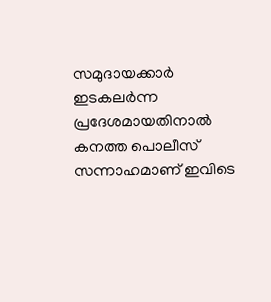സമുദായക്കാർ ഇടകലർന്ന പ്രദേശമായതിനാൽ കനത്ത പൊലീസ് സന്നാഹമാണ് ഇവിടെ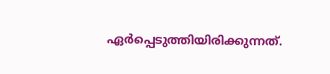ഏർപ്പെടുത്തിയിരിക്കുന്നത്.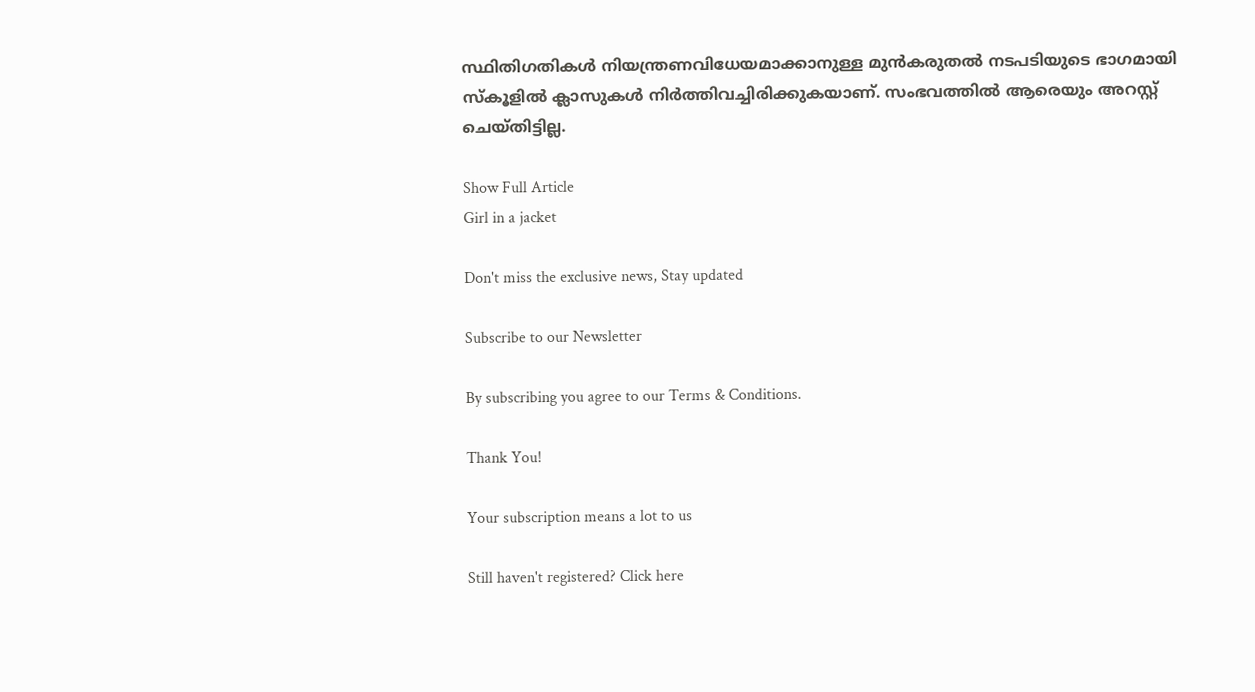സ്ഥിതിഗതികൾ നിയന്ത്രണവിധേയമാക്കാനുള്ള മുൻകരുതൽ നടപടിയുടെ ഭാഗമായി സ്കൂളിൽ ക്ലാസുകൾ നിർത്തിവച്ചിരിക്കുകയാണ്. സംഭവത്തിൽ ആരെയും അറസ്റ്റ് ചെയ്തിട്ടില്ല.

Show Full Article
Girl in a jacket

Don't miss the exclusive news, Stay updated

Subscribe to our Newsletter

By subscribing you agree to our Terms & Conditions.

Thank You!

Your subscription means a lot to us

Still haven't registered? Click here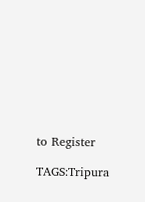to Register

TAGS:Tripura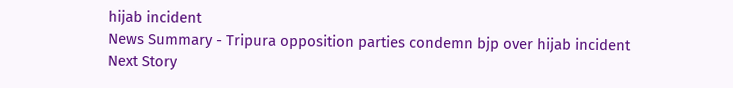hijab incident
News Summary - Tripura opposition parties condemn bjp over hijab incident
Next Story